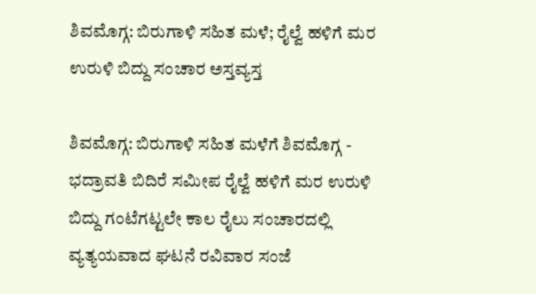ಶಿವಮೊಗ್ಗ: ಬಿರುಗಾಳಿ ಸಹಿತ ಮಳೆ; ರೈಲ್ವೆ ಹಳಿಗೆ ಮರ ಉರುಳಿ ಬಿದ್ದು ಸಂಚಾರ ಅಸ್ತವ್ಯಸ್ತ

ಶಿವಮೊಗ್ಗ: ಬಿರುಗಾಳಿ ಸಹಿತ ಮಳೆಗೆ ಶಿವಮೊಗ್ಗ - ಭದ್ರಾವತಿ ಬಿದಿರೆ ಸಮೀಪ ರೈಲ್ವೆ ಹಳಿಗೆ ಮರ ಉರುಳಿ ಬಿದ್ದು ಗಂಟೆಗಟ್ಟಲೇ ಕಾಲ ರೈಲು ಸಂಚಾರದಲ್ಲಿ ವ್ಯತ್ಯಯವಾದ ಘಟನೆ ರವಿವಾರ ಸಂಜೆ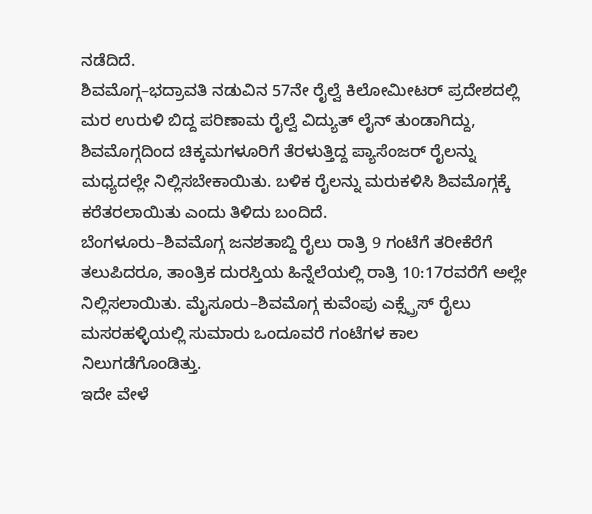ನಡೆದಿದೆ.
ಶಿವಮೊಗ್ಗ–ಭದ್ರಾವತಿ ನಡುವಿನ 57ನೇ ರೈಲ್ವೆ ಕಿಲೋಮೀಟರ್ ಪ್ರದೇಶದಲ್ಲಿ ಮರ ಉರುಳಿ ಬಿದ್ದ ಪರಿಣಾಮ ರೈಲ್ವೆ ವಿದ್ಯುತ್ ಲೈನ್ ತುಂಡಾಗಿದ್ದು, ಶಿವಮೊಗ್ಗದಿಂದ ಚಿಕ್ಕಮಗಳೂರಿಗೆ ತೆರಳುತ್ತಿದ್ದ ಪ್ಯಾಸೆಂಜರ್ ರೈಲನ್ನು ಮಧ್ಯದಲ್ಲೇ ನಿಲ್ಲಿಸಬೇಕಾಯಿತು. ಬಳಿಕ ರೈಲನ್ನು ಮರುಕಳಿಸಿ ಶಿವಮೊಗ್ಗಕ್ಕೆ ಕರೆತರಲಾಯಿತು ಎಂದು ತಿಳಿದು ಬಂದಿದೆ.
ಬೆಂಗಳೂರು–ಶಿವಮೊಗ್ಗ ಜನಶತಾಬ್ದಿ ರೈಲು ರಾತ್ರಿ 9 ಗಂಟೆಗೆ ತರೀಕೆರೆಗೆ ತಲುಪಿದರೂ, ತಾಂತ್ರಿಕ ದುರಸ್ತಿಯ ಹಿನ್ನೆಲೆಯಲ್ಲಿ ರಾತ್ರಿ 10:17ರವರೆಗೆ ಅಲ್ಲೇ ನಿಲ್ಲಿಸಲಾಯಿತು. ಮೈಸೂರು–ಶಿವಮೊಗ್ಗ ಕುವೆಂಪು ಎಕ್ಸ್ಪ್ರೆಸ್ ರೈಲು ಮಸರಹಳ್ಳಿಯಲ್ಲಿ ಸುಮಾರು ಒಂದೂವರೆ ಗಂಟೆಗಳ ಕಾಲ ನಿಲುಗಡೆಗೊಂಡಿತ್ತು.
ಇದೇ ವೇಳೆ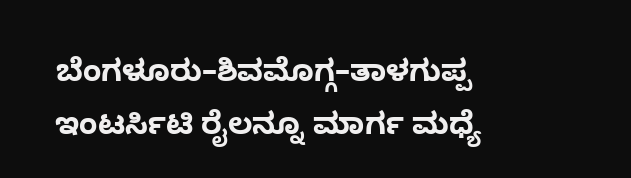ಬೆಂಗಳೂರು–ಶಿವಮೊಗ್ಗ–ತಾಳಗುಪ್ಪ ಇಂಟರ್ಸಿಟಿ ರೈಲನ್ನೂ ಮಾರ್ಗ ಮಧ್ಯೆ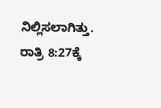ನಿಲ್ಲಿಸಲಾಗಿತ್ತು. ರಾತ್ರಿ 8:27ಕ್ಕೆ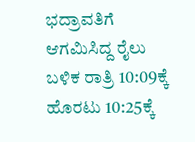ಭದ್ರಾವತಿಗೆ ಆಗಮಿಸಿದ್ದ ರೈಲು ಬಳಿಕ ರಾತ್ರಿ 10:09ಕ್ಕೆ ಹೊರಟು 10:25ಕ್ಕೆ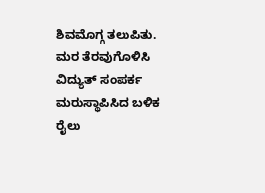ಶಿವಮೊಗ್ಗ ತಲುಪಿತು.
ಮರ ತೆರವುಗೊಳಿಸಿ ವಿದ್ಯುತ್ ಸಂಪರ್ಕ ಮರುಸ್ಥಾಪಿಸಿದ ಬಳಿಕ ರೈಲು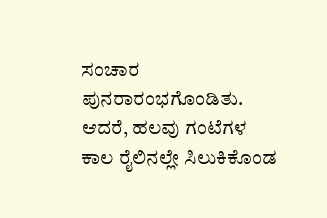ಸಂಚಾರ ಪುನರಾರಂಭಗೊಂಡಿತು. ಆದರೆ, ಹಲವು ಗಂಟೆಗಳ ಕಾಲ ರೈಲಿನಲ್ಲೇ ಸಿಲುಕಿಕೊಂಡ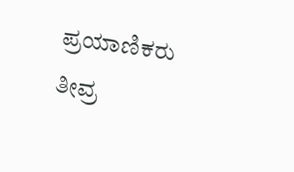ಪ್ರಯಾಣಿಕರು ತೀವ್ರ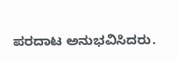ಪರದಾಟ ಅನುಭವಿಸಿದರು.